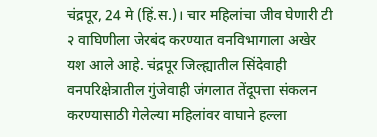चंद्रपूर, 24 मे (हिं.स.)। चार महिलांचा जीव घेणारी टी २ वाघिणीला जेरबंद करण्यात वनविभागाला अखेर यश आले आहे. चंद्रपूर जिल्ह्यातील सिंदेवाही वनपरिक्षेत्रातील गुंजेवाही जंगलात तेंदूपत्ता संकलन करण्यासाठी गेलेल्या महिलांवर वाघाने हल्ला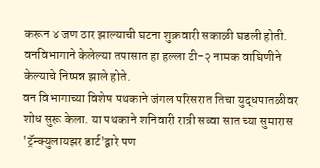करून ४ जण ठार झाल्याची घटना शुक्रवारी सकाळी घडली होती. वनविभागाने केलेल्या तपासात हा हल्ला टी-२ नामक वाघिणीने केल्याचे निष्पन्न झाले होते.
वन विभागाच्या विशेष पथकाने जंगल परिसरात तिचा युद्धपातळीवर शोध सुरू केला. या पथकाने शनिवारी रात्री सव्वा सात च्या सुमारास 'ट्रॅन्क्युलायझर डार्ट'द्वारे पण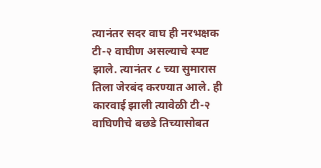त्यानंतर सदर वाघ ही नरभक्षक टी-२ वाघीण असल्याचे स्पष्ट झाले. त्यानंतर ८ च्या सुमारास तिला जेरबंद करण्यात आले. ही कारवाई झाली त्यावेळी टी-२ वाघिणीचे बछडे तिच्यासोबत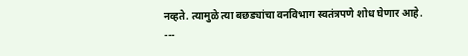नव्हते. त्यामुळे त्या बछड्यांचा वनविभाग स्वतंत्रपणे शोध घेणार आहे.
---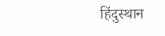हिंदुस्थान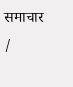समाचार /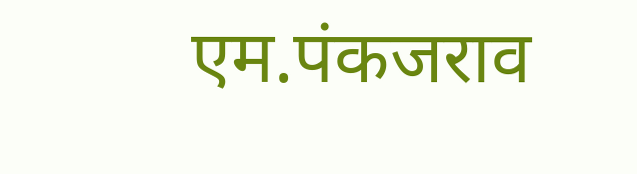एम.पंकजराव